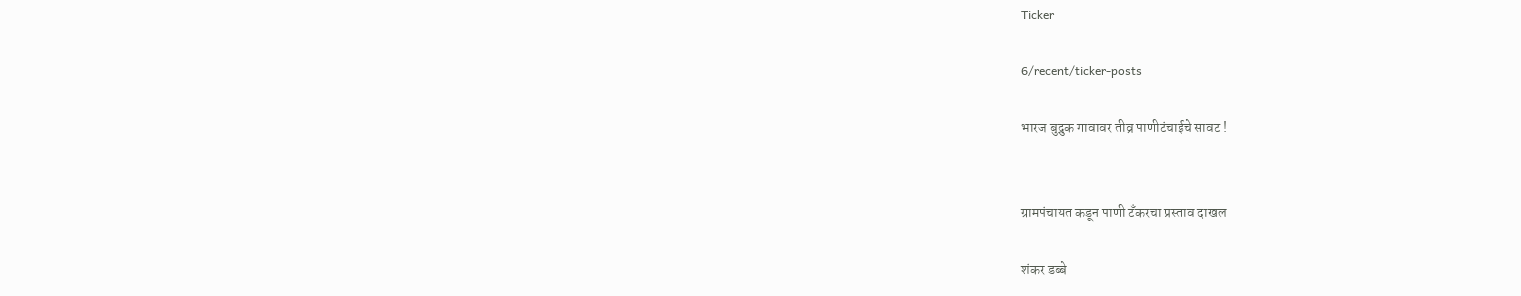Ticker

6/recent/ticker-posts

भारज बुद्रुक गावावर तीव्र पाणीटंचाईचे सावट !


ग्रामपंचायत कडून पाणी टँकरचा प्रस्ताव दाखल

शंकर डब्बे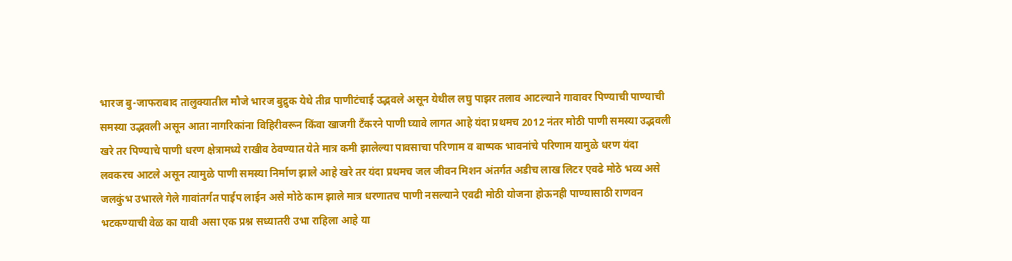भारज बु-जाफराबाद तालुक्यातील मौजे भारज बुद्रुक येथे तीव्र पाणीटंचाई उद्भवले असून येथील लघु पाझर तलाव आटल्याने गावावर पिण्याची पाण्याची समस्या उद्भवली असून आता नागरिकांना विहिरीवरून किंवा खाजगी टँकरने पाणी घ्यावे लागत आहे यंदा प्रथमच 2012 नंतर मोठी पाणी समस्या उद्भवली खरे तर पिण्याचे पाणी धरण क्षेत्रामध्ये राखीव ठेवण्यात येते मात्र कमी झालेल्या पावसाचा परिणाम व बाष्पक भावनांचे परिणाम यामुळे धरण यंदा लवकरच आटले असून त्यामुळे पाणी समस्या निर्माण झाले आहे खरे तर यंदा प्रथमच जल जीवन मिशन अंतर्गत अडीच लाख लिटर एवढे मोठे भव्य असे जलकुंभ उभारले गेले गावांतर्गत पाईप लाईन असे मोठे काम झाले मात्र धरणातच पाणी नसल्याने एवढी मोठी योजना होऊनही पाण्यासाठी राणवन भटकण्याची वेळ का यावी असा एक प्रश्न सध्यातरी उभा राहिला आहे या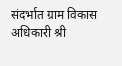संदर्भात ग्राम विकास अधिकारी श्री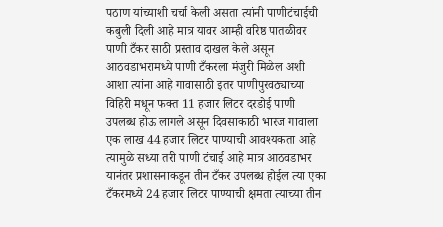पठाण यांच्याशी चर्चा केली असता त्यांनी पाणीटंचाईची कबुली दिली आहे मात्र यावर आम्ही वरिष्ठ पातळीवर पाणी टँकर साठी प्रस्ताव दाखल केले असून आठवडाभरामध्ये पाणी टँकरला मंजुरी मिळेल अशी आशा त्यांना आहे गावासाठी इतर पाणीपुरवठ्याच्या विहिरी मधून फक्त 11 हजार लिटर दरडोई पाणी उपलब्ध होऊ लागले असून दिवसाकाठी भारज गावाला एक लाख 44 हजार लिटर पाण्याची आवश्यकता आहे त्यामुळे सध्या तरी पाणी टंचाई आहे मात्र आठवडाभर यानंतर प्रशासनाकडून तीन टँकर उपलब्ध होईल त्या एका टँकरमध्ये 24 हजार लिटर पाण्याची क्षमता त्याच्या तीन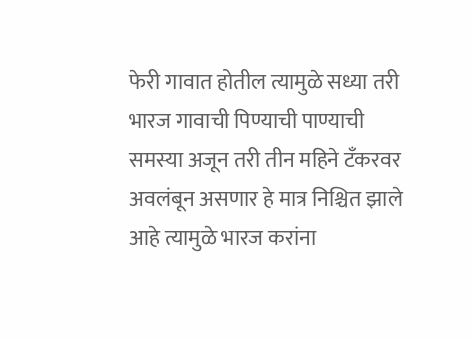फेरी गावात होतील त्यामुळे सध्या तरी भारज गावाची पिण्याची पाण्याची समस्या अजून तरी तीन महिने टँकरवर अवलंबून असणार हे मात्र निश्चित झाले आहे त्यामुळे भारज करांना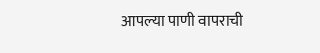आपल्या पाणी वापराची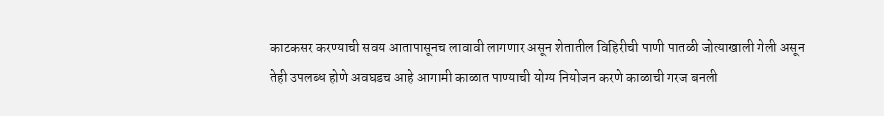काटकसर करण्याची सवय आतापासूनच लावावी लागणार असून शेतातील विहिरीची पाणी पातळी जोत्याखाली गेली असून तेही उपलब्ध होणे अवघडच आहे आगामी काळात पाण्याची योग्य नियोजन करणे काळाची गरज बनली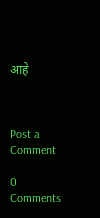आहे



Post a Comment

0 Comments